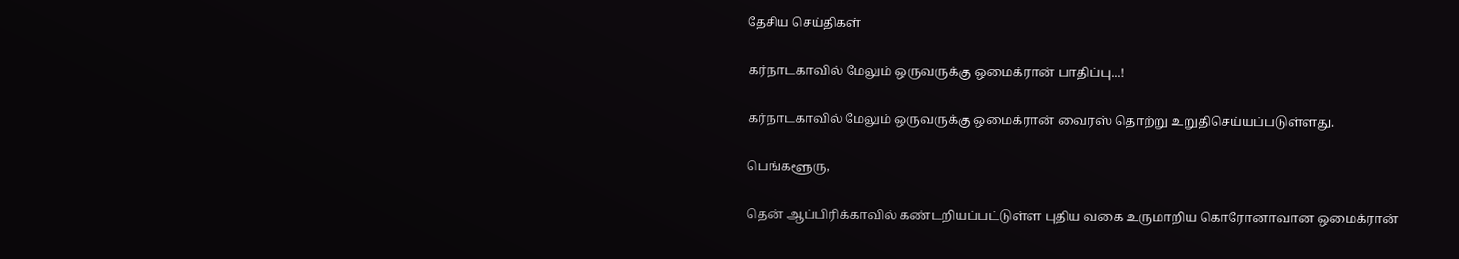தேசிய செய்திகள்

கர்நாடகாவில் மேலும் ஒருவருக்கு ஒமைக்ரான் பாதிப்பு...!

கர்நாடகாவில் மேலும் ஒருவருக்கு ஒமைக்ரான் வைரஸ் தொற்று உறுதிசெய்யப்படுள்ளது.

பெங்களூரு,

தென் ஆப்பிரிக்காவில் கண்டறியப்பட்டுள்ள புதிய வகை உருமாறிய கொரோனாவான ஒமைக்ரான்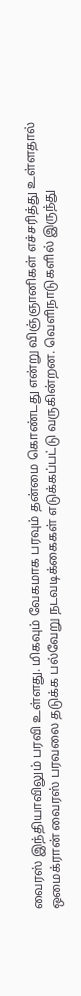வைரஸ் இந்தியாவிலும் பரவி உள்ளது. மிகவும் வேகமாக பரவும் தன்மை கொண்டது என்று விஞ்ஞானிகள் எச்சரித்து உள்ளதால் ஒமைக்ரான் வைரஸ் பரவலை தடுக்க பல்வேறு நடவடிக்கைகள் எடுக்கப்பட்டு வருகின்றன. வெளிநாடுகளில் இருந்து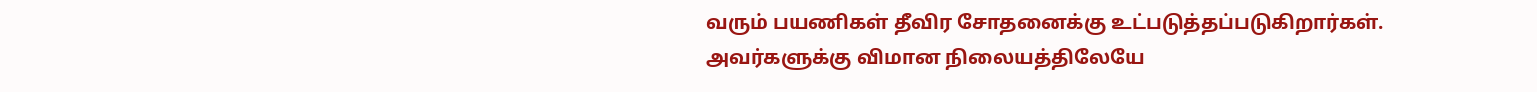வரும் பயணிகள் தீவிர சோதனைக்கு உட்படுத்தப்படுகிறார்கள். அவர்களுக்கு விமான நிலையத்திலேயே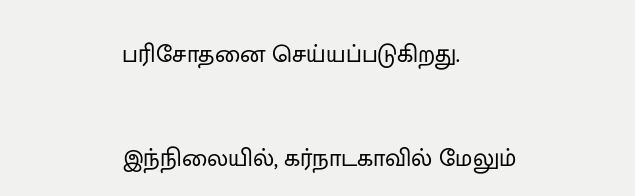பரிசோதனை செய்யப்படுகிறது.

இந்நிலையில், கர்நாடகாவில் மேலும்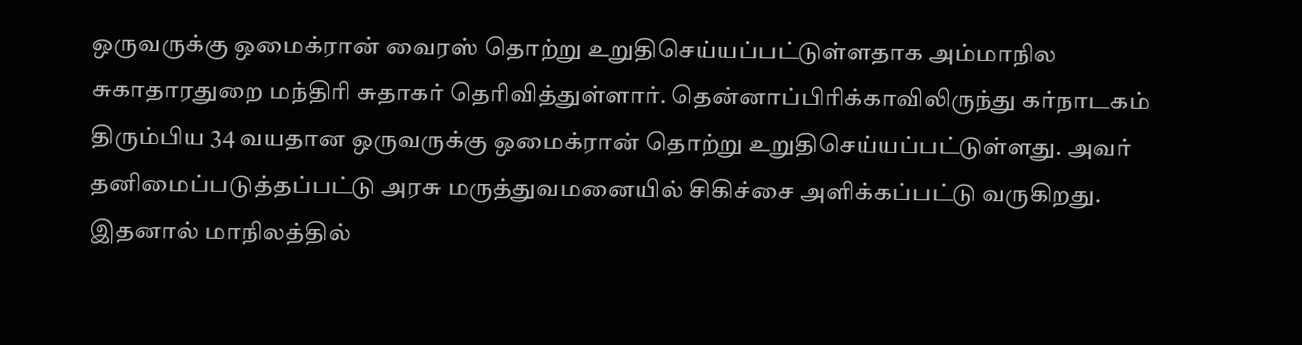ஒருவருக்கு ஒமைக்ரான் வைரஸ் தொற்று உறுதிசெய்யப்பட்டுள்ளதாக அம்மாநில சுகாதாரதுறை மந்திரி சுதாகர் தெரிவித்துள்ளார். தென்னாப்பிரிக்காவிலிருந்து கர்நாடகம் திரும்பிய 34 வயதான ஒருவருக்கு ஒமைக்ரான் தொற்று உறுதிசெய்யப்பட்டுள்ளது. அவர் தனிமைப்படுத்தப்பட்டு அரசு மருத்துவமனையில் சிகிச்சை அளிக்கப்பட்டு வருகிறது. இதனால் மாநிலத்தில்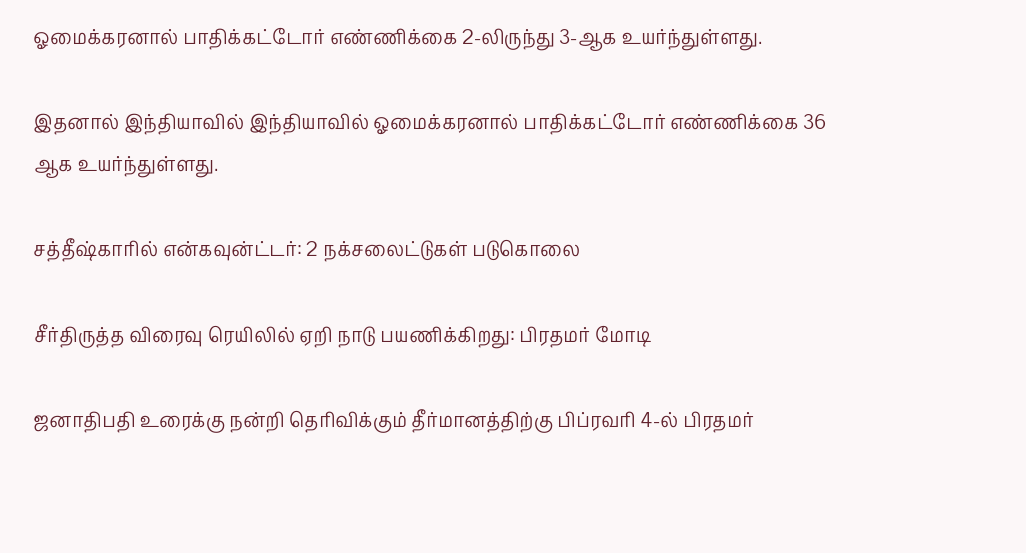ஓமைக்கரனால் பாதிக்கட்டோர் எண்ணிக்கை 2-லிருந்து 3-ஆக உயர்ந்துள்ளது.

இதனால் இந்தியாவில் இந்தியாவில் ஓமைக்கரனால் பாதிக்கட்டோர் எண்ணிக்கை 36 ஆக உயர்ந்துள்ளது.

சத்தீஷ்காரில் என்கவுன்ட்டர்: 2 நக்சலைட்டுகள் படுகொலை

சீர்திருத்த விரைவு ரெயிலில் ஏறி நாடு பயணிக்கிறது: பிரதமர் மோடி

ஜனாதிபதி உரைக்கு நன்றி தெரிவிக்கும் தீர்மானத்திற்கு பிப்ரவரி 4-ல் பிரதமர்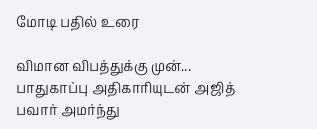மோடி பதில் உரை

விமான விபத்துக்கு முன்... பாதுகாப்பு அதிகாரியுடன் அஜித் பவார் அமர்ந்து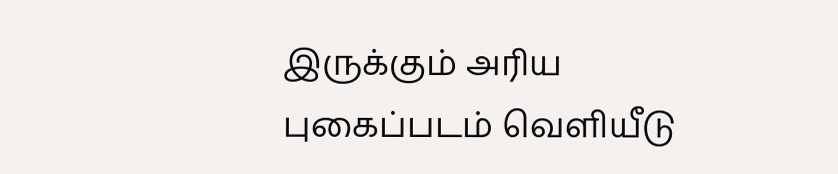இருக்கும் அரிய புகைப்படம் வெளியீடு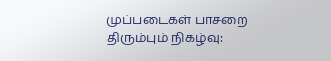முப்படைகள் பாசறை திரும்பும் நிகழ்வு: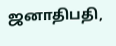ஜனாதிபதி,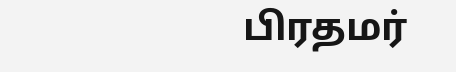பிரதமர்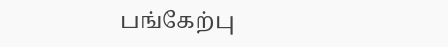பங்கேற்பு